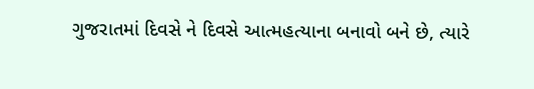ગુજરાતમાં દિવસે ને દિવસે આત્મહત્યાના બનાવો બને છે, ત્યારે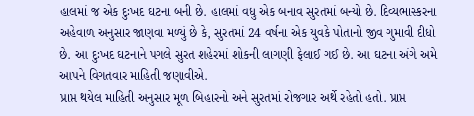હાલમાં જ એક દુઃખદ ઘટના બની છે. હાલમાં વધુ એક બનાવ સુરતમાં બન્યો છે. દિવ્યભાસ્કરના અહેવાળ અનુસાર જાણવા મળ્યું છે કે, સુરતમાં 24 વર્ષના એક યુવકે પોતાનો જીવ ગુમાવી દીધો છે. આ દુઃખદ ઘટનાને પગલે સુરત શહેરમાં શોકની લાગણી ફેલાઈ ગઈ છે. આ ઘટના અંગે અમે આપને વિગતવાર માહિતી જણાવીએ.
પ્રાપ્ત થયેલ માહિતી અનુસાર મૂળ બિહારનો અને સુરતમાં રોજગાર અર્થે રહેતો હતો. પ્રાપ્ત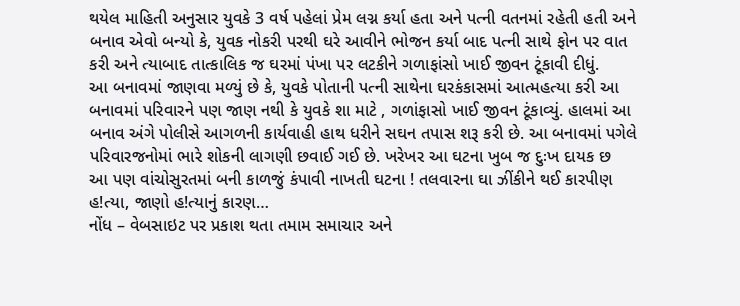થયેલ માહિતી અનુસાર યુવકે 3 વર્ષ પહેલાં પ્રેમ લગ્ન કર્યા હતા અને પત્ની વતનમાં રહેતી હતી અને બનાવ એવો બન્યો કે, યુવક નોકરી પરથી ઘરે આવીને ભોજન કર્યા બાદ પત્ની સાથે ફોન પર વાત કરી અને ત્યાબાદ તાત્કાલિક જ ઘરમાં પંખા પર લટકીને ગળાફાંસો ખાઈ જીવન ટૂંકાવી દીધું.
આ બનાવમાં જાણવા મળ્યું છે કે, યુવકે પોતાની પત્ની સાથેના ઘરકંકાસમાં આત્મહત્યા કરી આ બનાવમાં પરિવારને પણ જાણ નથી કે યુવકે શા માટે , ગળાંફાસો ખાઈ જીવન ટૂંકાવ્યું. હાલમાં આ બનાવ અંગે પોલીસે આગળની કાર્યવાહી હાથ ધરીને સઘન તપાસ શરૂ કરી છે. આ બનાવમાં પગેલે પરિવારજનોમાં ભારે શોકની લાગણી છવાઈ ગઈ છે. ખરેખર આ ઘટના ખુબ જ દુઃખ દાયક છ
આ પણ વાંચોસુરતમાં બની કાળજું કંપાવી નાખતી ઘટના ! તલવારના ઘા ઝીંકીને થઈ કારપીણ હ!ત્યા, જાણો હ!ત્યાનું કારણ…
નોંધ – વેબસાઇટ પર પ્રકાશ થતા તમામ સમાચાર અને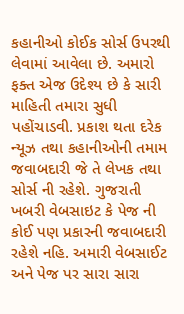કહાનીઓ કોઈક સોર્સ ઉપરથી લેવામાં આવેલા છે. અમારો ફક્ત એજ ઉદેશ્ય છે કે સારી માહિતી તમારા સુધી પહોંચાડવી. પ્રકાશ થતા દરેક ન્યૂઝ તથા કહાનીઓની તમામ જવાબદારી જે તે લેખક તથા સોર્સ ની રહેશે. ગુજરાતી ખબરી વેબસાઇટ કે પેજ ની કોઈ પણ પ્રકારની જવાબદારી રહેશે નહિ. અમારી વેબસાઈટ અને પેજ પર સારા સારા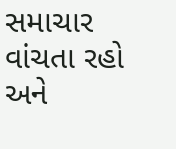સમાચાર વાંચતા રહો અને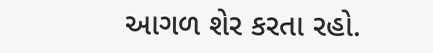આગળ શેર કરતા રહો.